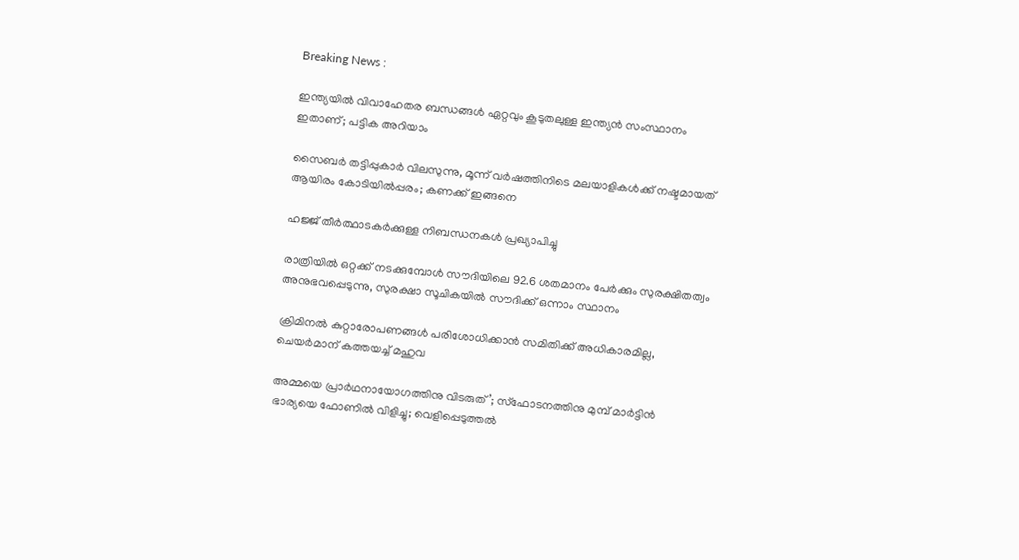Breaking News :

ഇന്ത്യയില്‍ വിവാഹേതര ബന്ധങ്ങള്‍ ഏറ്റവും കൂടുതലുള്ള ഇന്ത്യന്‍ സംസ്ഥാനം ഇതാണ്; പട്ടിക അറിയാം

സൈബര്‍ തട്ടിപ്പുകാര്‍ വിലസുന്നു, മൂന്ന് വര്‍ഷത്തിനിടെ മലയാളികള്‍ക്ക് നഷ്ടമായത് ആയിരം കോടിയില്‍പ്പരം; കണക്ക് ഇങ്ങനെ

ഹജ്ജ് തീർത്ഥാടകർക്കുള്ള നിബന്ധനകൾ പ്രഖ്യാപിച്ചു

രാത്രിയിൽ ഒറ്റക്ക് നടക്കുമ്പോൾ സൗദിയിലെ 92.6 ശതമാനം പേർക്കും സുരക്ഷിതത്വം അനുഭവപ്പെടുന്നു, സുരക്ഷാ സൂചികയിൽ സൗദിക്ക് ഒന്നാം സ്ഥാനം

ക്രിമിനല്‍ കുറ്റാരോപണങ്ങള്‍ പരിശോധിക്കാന്‍ സമിതിക്ക്‌ അധികാരമില്ല, ചെയര്‍മാന്‌ കത്തയച്ച് മഹുവ

അമ്മയെ പ്രാര്‍ഥനായോഗത്തിനു വിടരുത്’; സ്‌ഫോടനത്തിനു മുമ്പ് മാര്‍ട്ടിന്‍ ഭാര്യയെ ഫോണില്‍ വിളിച്ചു; വെളിപ്പെടുത്തല്‍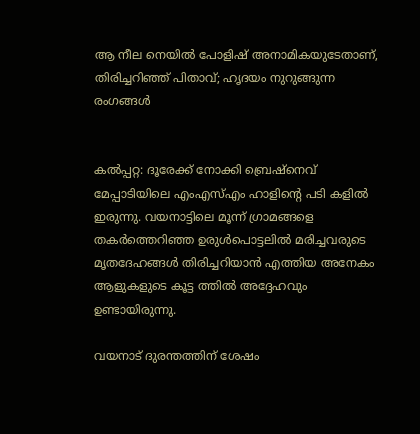ആ നീല നെയില്‍ പോളിഷ് അനാമികയുടേതാണ്, തിരിച്ചറിഞ്ഞ് പിതാവ്; ഹൃദയം നുറുങ്ങുന്ന രംഗങ്ങള്‍


കല്‍പ്പറ്റ: ദൂരേക്ക് നോക്കി ബ്രെഷ്‌നെവ് മേപ്പാടിയിലെ എംഎസ്എം ഹാളിന്റെ പടി കളില്‍ ഇരുന്നു. വയനാട്ടിലെ മൂന്ന് ഗ്രാമങ്ങളെ തകര്‍ത്തെറിഞ്ഞ ഉരുള്‍പൊട്ടലില്‍ മരിച്ചവരുടെ മൃതദേഹങ്ങള്‍ തിരിച്ചറിയാന്‍ എത്തിയ അനേകം ആളുകളുടെ കൂട്ട ത്തില്‍ അദ്ദേഹവും ഉണ്ടായിരുന്നു.

വയനാട് ദുരന്തത്തിന് ശേഷം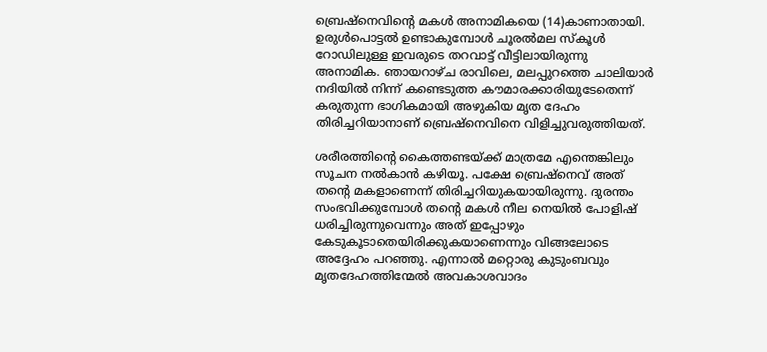ബ്രെഷ്‌നെവിന്റെ മകള്‍ അനാമികയെ (14)കാണാതായി. ഉരുള്‍പൊട്ടല്‍ ഉണ്ടാകുമ്പോള്‍ ചൂരല്‍മല സ്‌കൂള്‍ റോഡിലുള്ള ഇവരുടെ തറവാട്ട് വീട്ടിലായിരുന്നു അനാമിക. ഞായറാഴ്ച രാവിലെ, മലപ്പുറത്തെ ചാലിയാര്‍ നദിയില്‍ നിന്ന് കണ്ടെടുത്ത കൗമാരക്കാരിയുടേതെന്ന് കരുതുന്ന ഭാഗികമായി അഴുകിയ മൃത ദേഹം തിരിച്ചറിയാനാണ് ബ്രെഷ്‌നെവിനെ വിളിച്ചുവരുത്തിയത്.

ശരീരത്തിന്റെ കൈത്തണ്ടയ്ക്ക് മാത്രമേ എന്തെങ്കിലും സൂചന നല്‍കാന്‍ കഴിയൂ. പക്ഷേ ബ്രെഷ്‌നെവ് അത് തന്റെ മകളാണെന്ന് തിരിച്ചറിയുകയായിരുന്നു. ദുരന്തം സംഭവിക്കുമ്പോള്‍ തന്റെ മകള്‍ നീല നെയില്‍ പോളിഷ് ധരിച്ചിരുന്നുവെന്നും അത് ഇപ്പോഴും കേടുകൂടാതെയിരിക്കുകയാണെന്നും വിങ്ങലോടെ അദ്ദേഹം പറഞ്ഞു. എന്നാല്‍ മറ്റൊരു കുടുംബവും മൃതദേഹത്തിന്മേല്‍ അവകാശവാദം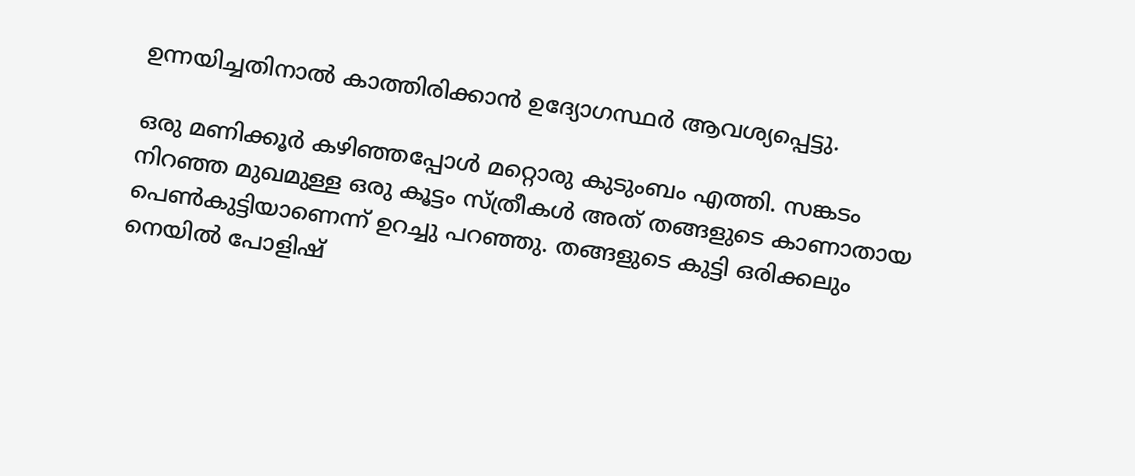ഉന്നയിച്ചതിനാല്‍ കാത്തിരിക്കാന്‍ ഉദ്യോഗസ്ഥര്‍ ആവശ്യപ്പെട്ടു.

ഒരു മണിക്കൂര്‍ കഴിഞ്ഞപ്പോള്‍ മറ്റൊരു കുടുംബം എത്തി. സങ്കടം നിറഞ്ഞ മുഖമുള്ള ഒരു കൂട്ടം സ്ത്രീകള്‍ അത് തങ്ങളുടെ കാണാതായ പെണ്‍കുട്ടിയാണെന്ന് ഉറച്ചു പറഞ്ഞു. തങ്ങളുടെ കുട്ടി ഒരിക്കലും നെയില്‍ പോളിഷ്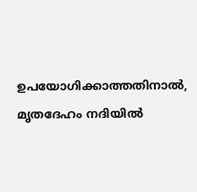ഉപയോഗിക്കാത്തതിനാല്‍, മൃതദേഹം നദിയില്‍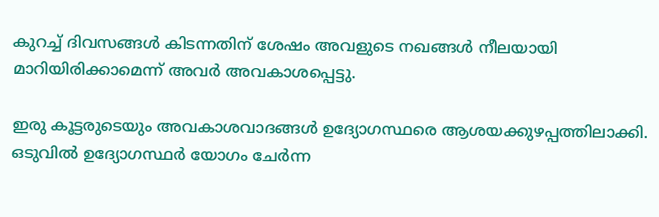കുറച്ച് ദിവസങ്ങള്‍ കിടന്നതിന് ശേഷം അവളുടെ നഖങ്ങള്‍ നീലയായി മാറിയിരിക്കാമെന്ന് അവര്‍ അവകാശപ്പെട്ടു.

ഇരു കൂട്ടരുടെയും അവകാശവാദങ്ങള്‍ ഉദ്യോഗസ്ഥരെ ആശയക്കുഴപ്പത്തിലാക്കി. ഒടുവില്‍ ഉദ്യോഗസ്ഥര്‍ യോഗം ചേര്‍ന്ന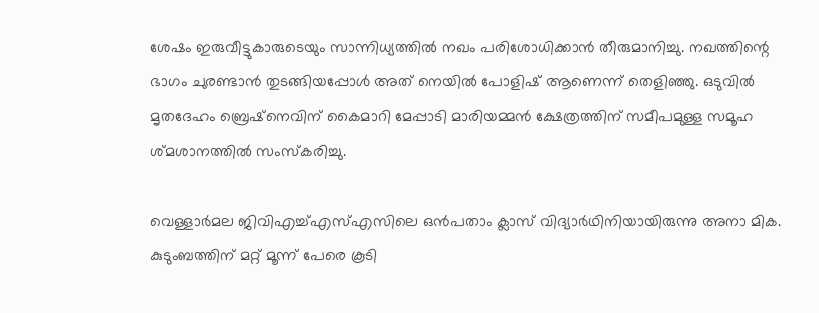ശേഷം ഇരുവീട്ടുകാരുടെയും സാന്നിധ്യത്തില്‍ നഖം പരിശോധിക്കാന്‍ തീരുമാനിച്ചു. നഖത്തിന്റെ ഭാഗം ചുരണ്ടാന്‍ തുടങ്ങിയപ്പോള്‍ അത് നെയില്‍ പോളിഷ് ആണെന്ന് തെളിഞ്ഞു. ഒടുവില്‍ മൃതദേഹം ബ്രെഷ്‌നെവിന് കൈമാറി മേപ്പാടി മാരിയമ്മന്‍ ക്ഷേത്രത്തിന് സമീപമുള്ള സമൂഹ ശ്മശാനത്തില്‍ സംസ്‌കരിച്ചു.

വെള്ളാര്‍മല ജിവിഎച്ച്എസ്എസിലെ ഒന്‍പതാം ക്ലാസ് വിദ്യാര്‍ഥിനിയായിരുന്നു അനാ മിക. കുടുംബത്തിന് മറ്റ് മൂന്ന് പേരെ കൂടി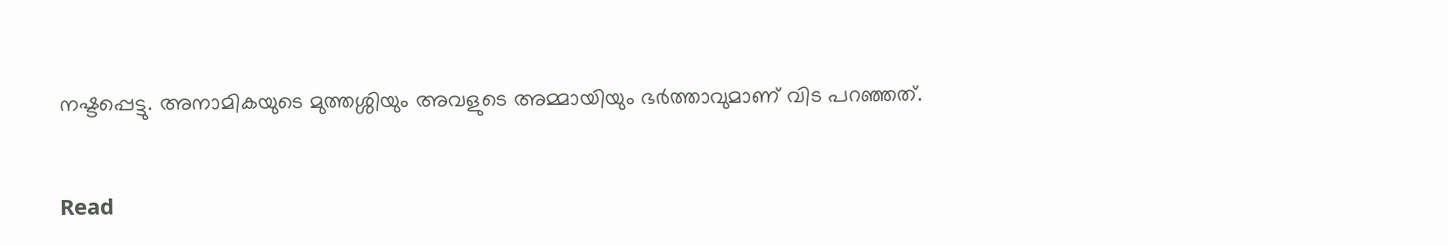നഷ്ടപ്പെട്ടു. അനാമികയുടെ മുത്തശ്ശിയും അവളുടെ അമ്മായിയും ഭര്‍ത്താവുമാണ് വിട പറഞ്ഞത്.


Read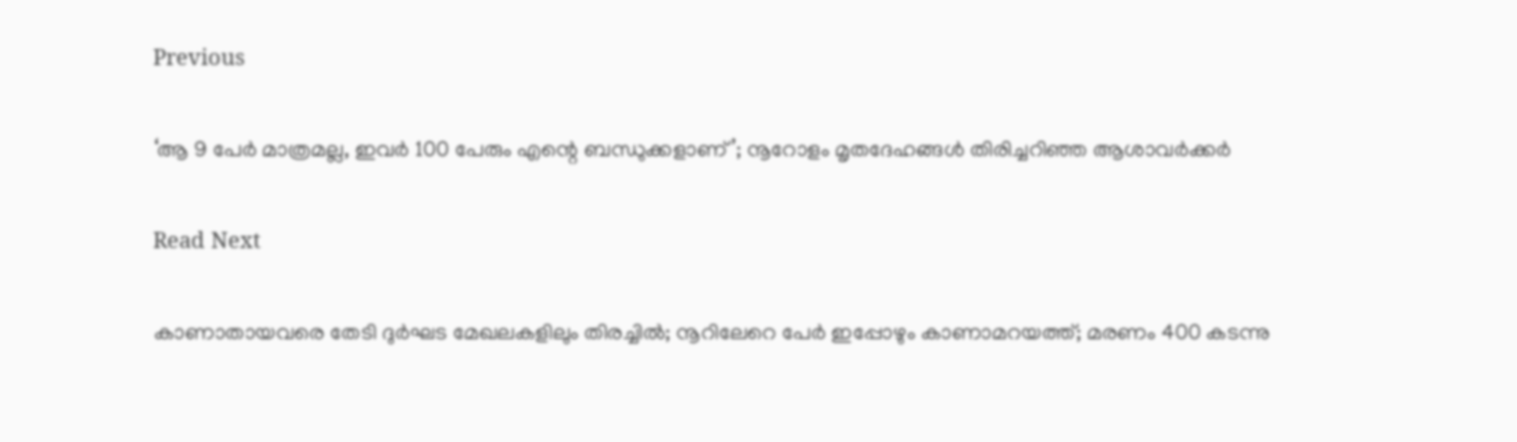Previous

‘ആ 9 പേർ മാത്രമല്ല, ഇവർ 100 പേരും എന്റെ ബന്ധുക്കളാണ്’; നൂറോളം മൃതദേഹങ്ങൾ തിരിച്ചറിഞ്ഞ ആശാവർക്കർ

Read Next

കാണാതായവരെ തേടി ദുർഘട മേഖലകളിലും തിരച്ചിൽ; നൂറിലേറെ പേർ ഇപ്പോഴും കാണാമറയത്ത്; മരണം 400 കടന്നു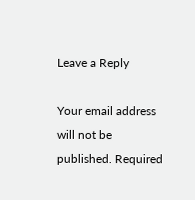Leave a Reply

Your email address will not be published. Required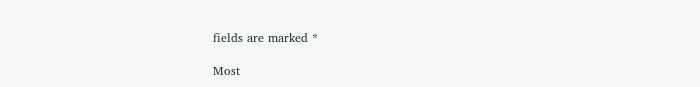fields are marked *

Most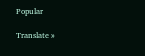Popular

Translate »